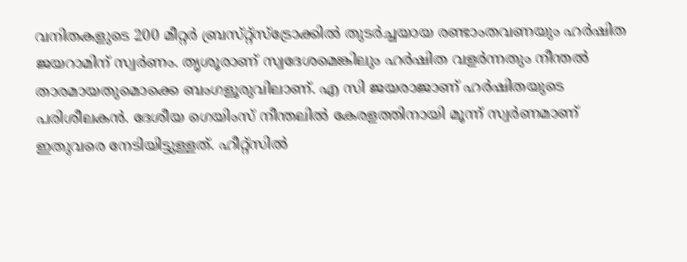വനിതകളുടെ 200 മീറ്റർ ബ്രസ്‌റ്റ്‌സ്‌ട്രോക്കിൽ തുടർച്ചയായ രണ്ടാംതവണയും ഹർഷിത ജയറാമിന് സ്വർണം. തൃശൂരാണ്‌ സ്വദേശമെങ്കിലും ഹർഷിത വളർന്നതും നീന്തൽ താരമായതുമൊക്കെ ബംഗളൂരുവിലാണ്‌. എ സി ജയരാജാണ്‌ ഹർഷിതയുടെ പരിശീലകൻ. ദേശീയ ഗെയിംസ്‌ നീന്തലിൽ കേരളത്തിനായി മൂന്ന്‌ സ്വർണമാണ്‌ ഇതുവരെ നേടിയിട്ടുള്ളത്‌. ഹീറ്റ്‌സിൽ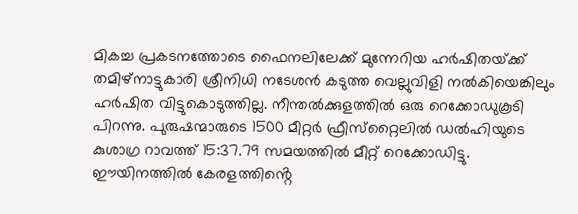മികച്ച പ്രകടനത്തോടെ ഫൈനലിലേക്ക്‌ മുന്നേറിയ ഹർഷിതയ്‌ക്ക്‌ തമിഴ്‌നാട്ടുകാരി ശ്രീനിധി നടേശൻ കടുത്ത വെല്ലുവിളി നൽകിയെങ്കിലും ഹർഷിത വിട്ടുകൊടുത്തില്ല. നീന്തൽക്കുളത്തിൽ ഒരു റെക്കോഡുകൂടി പിറന്നു. പുരുഷന്മാരുടെ 1500 മീറ്റർ ഫ്രീസ്‌റ്റൈലിൽ ഡൽഹിയുടെ കുശാഗ്ര റാവത്ത്‌ 15:37.79 സമയത്തിൽ മീറ്റ്‌ റെക്കോഡിട്ടു. ഈയിനത്തിൽ കേരളത്തിൻ്റെ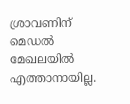ശ്രാവണിന്‌ മെഡൽ മേഖലയിൽ എത്താനായില്ല.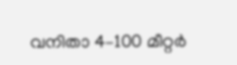വനിതാ 4–100 മീറ്റർ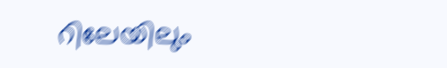റിലേയിലും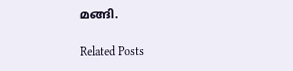മങ്ങി.

Related Posts